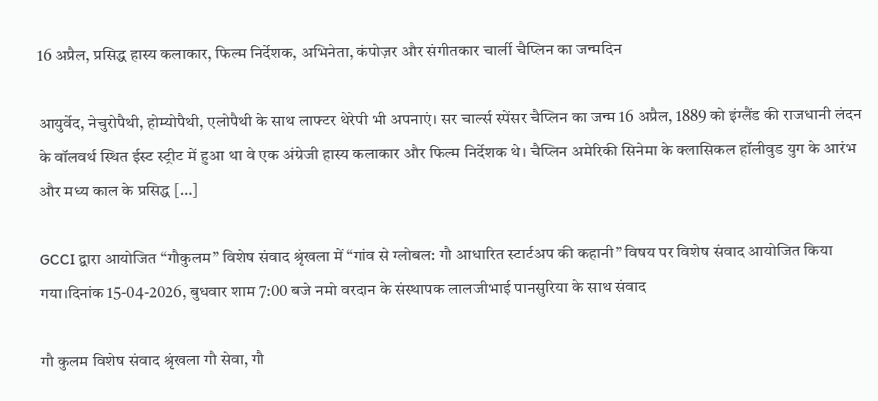16 अप्रैल, प्रसिद्ध हास्य कलाकार, फिल्म निर्देशक, अभिनेता, कंपोज़र और संगीतकार चार्ली चैप्लिन का जन्मदिन

आयुर्वेद, नेचुरोपैथी, होम्योपैथी, एलोपैथी के साथ लाफ्टर थेरेपी भी अपनाएं। सर चार्ल्स स्पेंसर चैप्लिन का जन्म 16 अप्रैल, 1889 को इंग्लैंड की राजधानी लंदन के वॉलवर्थ स्थित ईस्ट स्ट्रीट में हुआ था वे एक अंग्रेजी हास्य कलाकार और फिल्म निर्देशक थे। चैप्लिन अमेरिकी सिनेमा के क्लासिकल हॉलीवुड युग के आरंभ और मध्य काल के प्रसिद्ध […]

GCCI द्वारा आयोजित “गौकुलम” विशेष संवाद श्रृंखला में “गांव से ग्लोबल: गौ आधारित स्टार्टअप की कहानी” विषय पर विशेष संवाद आयोजित किया गया।दिनांक 15-04-2026, बुधवार शाम 7:00 बजे नमो वरदान के संस्थापक लालजीभाई पानसुरिया के साथ संवाद

गौ कुलम विशेष संवाद श्रृंखला गौ सेवा, गौ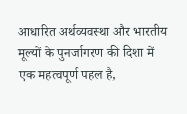आधारित अर्थव्यवस्था और भारतीय मूल्यों के पुनर्जागरण की दिशा में एक महत्वपूर्ण पहल है,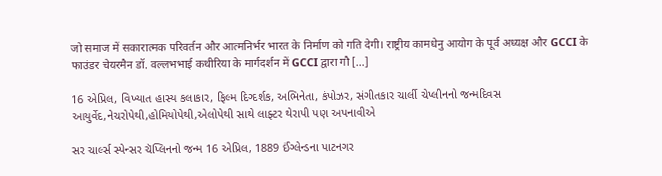जो समाज में सकारात्मक परिवर्तन और आत्मनिर्भर भारत के निर्माण को गति देगी। राष्ट्रीय कामधेनु आयोग के पूर्व अध्यक्ष और GCCI के फाउंडर चेयरमैन डॉ. वल्लभभाई कथीरिया के मार्गदर्शन में GCCI द्वारा गौ […]

16 એપ્રિલ, વિખ્યાત હાસ્ય કલાકાર, ફિલ્મ દિગ્દર્શક, અભિનેતા, કંપોઝર, સંગીતકાર ચાર્લી ચેપ્લીનનો જન્મદિવસ આયુર્વેદ,નેચરોપેથી,હોમિયોપેથી,એલોપેથી સાથે લાફ્ટર થેરાપી પણ અપનાવીએ

સર ચાર્લ્સ સ્પેન્સર ચૅપ્લિનનો જન્મ 16 એપ્રિલ, 1889 ઈંગ્લેન્ડના પાટનગર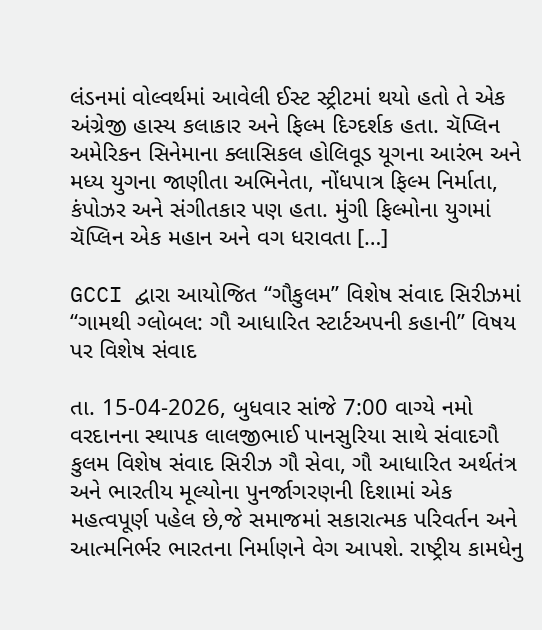લંડનમાં વોલ્વર્થમાં આવેલી ઈસ્ટ સ્ટ્રીટમાં થયો હતો તે એક અંગ્રેજી હાસ્ય કલાકાર અને ફિલ્મ દિગ્દર્શક હતા. ચૅપ્લિન અમેરિકન સિનેમાના ક્લાસિકલ હોલિવૂડ યૂગના આરંભ અને મધ્ય યુગના જાણીતા અભિનેતા, નોંધપાત્ર ફિલ્મ નિર્માતા, કંપોઝર અને સંગીતકાર પણ હતા. મુંગી ફિલ્મોના યુગમાં ચૅપ્લિન એક મહાન અને વગ ધરાવતા […]

GCCI દ્વારા આયોજિત “ગૌકુલમ” વિશેષ સંવાદ સિરીઝમાં “ગામથી ગ્લોબલ: ગૌ આધારિત સ્ટાર્ટઅપની કહાની” વિષય પર વિશેષ સંવાદ

તા. 15-04-2026, બુધવાર સાંજે 7:00 વાગ્યે નમો વરદાનના સ્થાપક લાલજીભાઈ પાનસુરિયા સાથે સંવાદગૌ કુલમ વિશેષ સંવાદ સિરીઝ ગૌ સેવા, ગૌ આધારિત અર્થતંત્ર અને ભારતીય મૂલ્યોના પુનર્જાગરણની દિશામાં એક મહત્વપૂર્ણ પહેલ છે,જે સમાજમાં સકારાત્મક પરિવર્તન અને આત્મનિર્ભર ભારતના નિર્માણને વેગ આપશે. રાષ્ટ્રીય કામધેનુ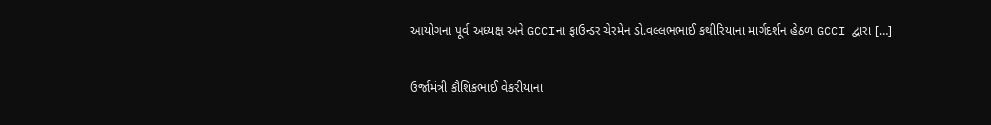આયોગના પૂર્વ અધ્યક્ષ અને GCCIના ફાઉન્ડર ચેરમેન ડો.વલ્લભભાઈ કથીરિયાના માર્ગદર્શન હેઠળ GCCI દ્વારા […]

ઉર્જામંત્રી કૌશિકભાઈ વેકરીયાના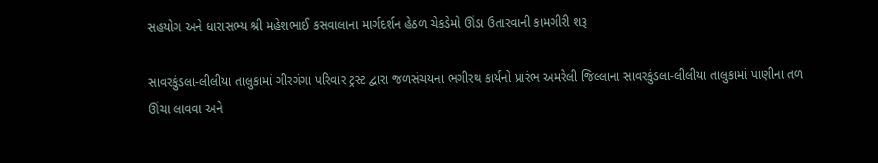સહયોગ અને ધારાસભ્ય શ્રી મહેશભાઈ કસવાલાના માર્ગદર્શન હેઠળ ચેકડેમો ઊંડા ઉતારવાની કામગીરી શરૂ

સાવરકુંડલા-લીલીયા તાલુકામાં ગીરગંગા પરિવાર ટ્રસ્ટ દ્વારા જળસંચયના ભગીરથ કાર્યનો પ્રારંભ અમરેલી જિલ્લાના સાવરકુંડલા-લીલીયા તાલુકામાં પાણીના તળ ઊંચા લાવવા અને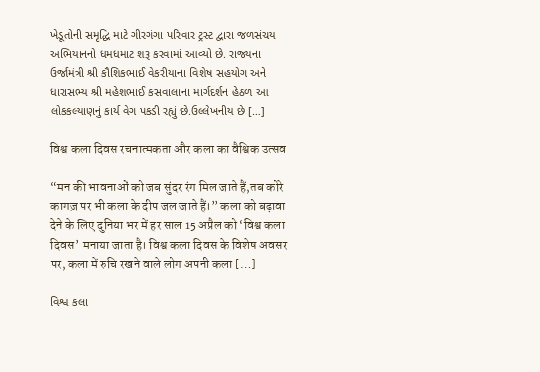ખેડૂતોની સમૃદ્ધિ માટે ગીરગંગા પરિવાર ટ્રસ્ટ દ્વારા જળસંચય અભિયાનનો ધમધમાટ શરૂ કરવામાં આવ્યો છે. રાજ્યના ઉર્જામંત્રી શ્રી કૌશિકભાઈ વેકરીયાના વિશેષ સહયોગ અને ધારાસભ્ય શ્રી મહેશભાઈ કસવાલાના માર્ગદર્શન હેઠળ આ લોકકલ્યાણનું કાર્ય વેગ પકડી રહ્યું છે.ઉલ્લેખનીય છે […]

विश्व कला दिवस रचनात्मकता और कला का वैश्विक उत्सव

“मन की भावनाओं को जब सुंदर रंग मिल जाते हैं,तब कोरे कागज़ पर भी कला के दीप जल जाते हैं।” कला को बढ़ावा देने के लिए दुनिया भर में हर साल 15 अप्रैल को ‘विश्व कला दिवस’ मनाया जाता है। विश्व कला दिवस के विशेष अवसर पर, कला में रुचि रखने वाले लोग अपनी कला […]

વિશ્વ કલા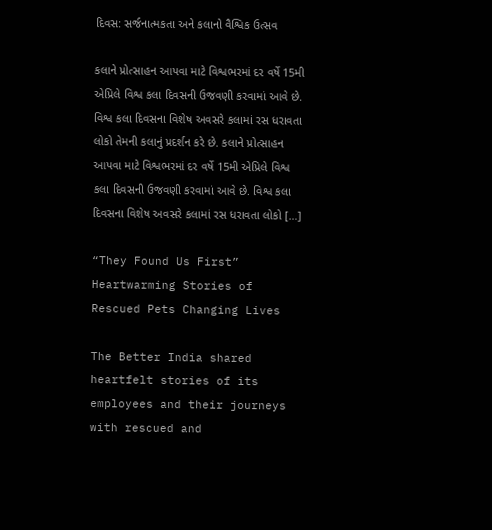દિવસ: સર્જનાત્મકતા અને કલાનો વૈશ્વિક ઉત્સવ

કલાને પ્રોત્સાહન આપવા માટે વિશ્વભરમાં દર વર્ષે 15મી એપ્રિલે વિશ્વ કલા દિવસની ઉજવણી કરવામાં આવે છે. વિશ્વ કલા દિવસના વિશેષ અવસરે કલામાં રસ ધરાવતા લોકો તેમની કલાનું પ્રદર્શન કરે છે. કલાને પ્રોત્સાહન આપવા માટે વિશ્વભરમાં દર વર્ષે 15મી એપ્રિલે વિશ્વ કલા દિવસની ઉજવણી કરવામાં આવે છે. વિશ્વ કલા દિવસના વિશેષ અવસરે કલામાં રસ ધરાવતા લોકો […]

“They Found Us First” Heartwarming Stories of Rescued Pets Changing Lives

The Better India shared heartfelt stories of its employees and their journeys with rescued and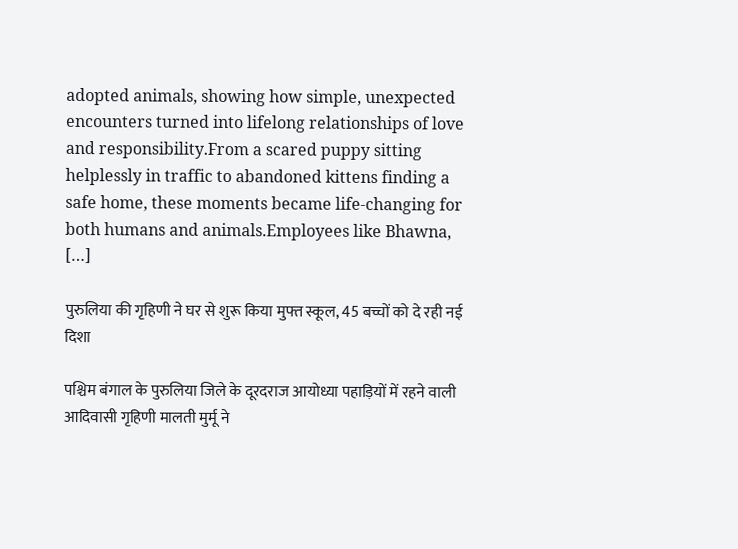adopted animals, showing how simple, unexpected encounters turned into lifelong relationships of love and responsibility.From a scared puppy sitting helplessly in traffic to abandoned kittens finding a safe home, these moments became life-changing for both humans and animals.Employees like Bhawna, […]

पुरुलिया की गृहिणी ने घर से शुरू किया मुफ्त स्कूल, 45 बच्चों को दे रही नई दिशा

पश्चिम बंगाल के पुरुलिया जिले के दूरदराज आयोध्या पहाड़ियों में रहने वाली आदिवासी गृहिणी मालती मुर्मू ने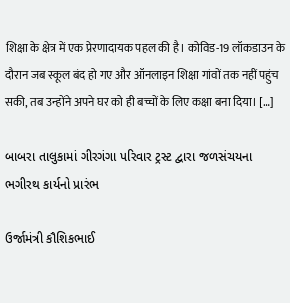शिक्षा के क्षेत्र में एक प्रेरणादायक पहल की है। कोविड-19 लॉकडाउन के दौरान जब स्कूल बंद हो गए और ऑनलाइन शिक्षा गांवों तक नहीं पहुंच सकी, तब उन्होंने अपने घर को ही बच्चों के लिए कक्षा बना दिया। […]

બાબરા તાલુકામાં ગીરગંગા પરિવાર ટ્રસ્ટ દ્વારા જળસંચયના ભગીરથ કાર્યનો પ્રારંભ

ઉર્જામંત્રી કૌશિકભાઈ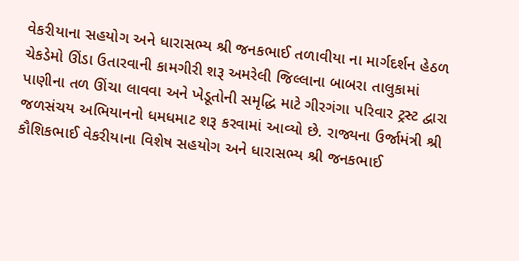વેકરીયાના સહયોગ અને ધારાસભ્ય શ્રી જનકભાઈ તળાવીયા ના માર્ગદર્શન હેઠળ ચેકડેમો ઊંડા ઉતારવાની કામગીરી શરૂ અમરેલી જિલ્લાના બાબરા તાલુકામાં પાણીના તળ ઊંચા લાવવા અને ખેડૂતોની સમૃદ્ધિ માટે ગીરગંગા પરિવાર ટ્રસ્ટ દ્વારા જળસંચય અભિયાનનો ધમધમાટ શરૂ કરવામાં આવ્યો છે. રાજ્યના ઉર્જામંત્રી શ્રી કૌશિકભાઈ વેકરીયાના વિશેષ સહયોગ અને ધારાસભ્ય શ્રી જનકભાઈ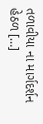તળાવીયા ના માર્ગદર્શન હેઠળ […]